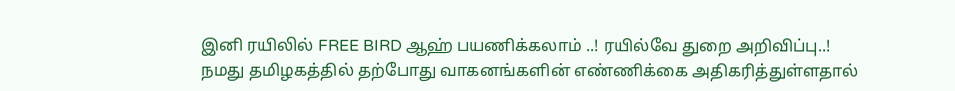இனி ரயிலில் FREE BIRD ஆஹ் பயணிக்கலாம் ..! ரயில்வே துறை அறிவிப்பு..!
நமது தமிழகத்தில் தற்போது வாகனங்களின் எண்ணிக்கை அதிகரித்துள்ளதால்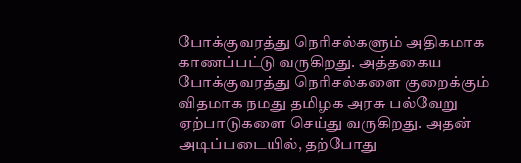போக்குவரத்து நெரிசல்களும் அதிகமாக காணப்பட்டு வருகிறது. அத்தகைய போக்குவரத்து நெரிசல்களை குறைக்கும் விதமாக நமது தமிழக அரசு பல்வேறு ஏற்பாடுகளை செய்து வருகிறது. அதன் அடிப்படையில், தற்போது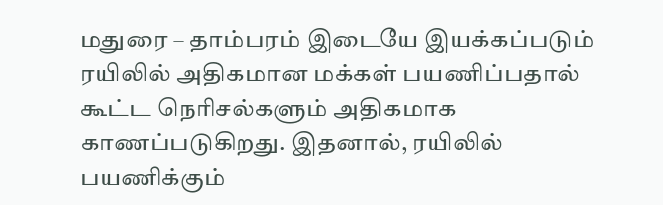மதுரை – தாம்பரம் இடையே இயக்கப்படும் ரயிலில் அதிகமான மக்கள் பயணிப்பதால் கூட்ட நெரிசல்களும் அதிகமாக காணப்படுகிறது. இதனால், ரயிலில் பயணிக்கும்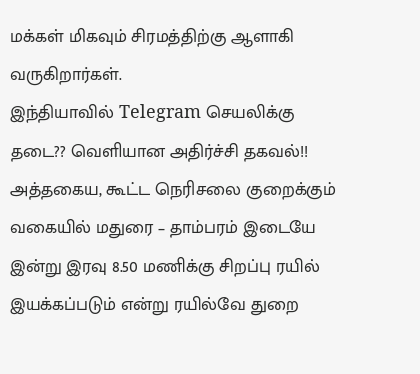மக்கள் மிகவும் சிரமத்திற்கு ஆளாகி வருகிறார்கள்.
இந்தியாவில் Telegram செயலிக்கு தடை?? வெளியான அதிர்ச்சி தகவல்!!
அத்தகைய, கூட்ட நெரிசலை குறைக்கும் வகையில் மதுரை – தாம்பரம் இடையே இன்று இரவு 8.50 மணிக்கு சிறப்பு ரயில் இயக்கப்படும் என்று ரயில்வே துறை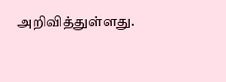அறிவித்துள்ளது.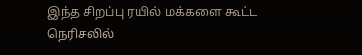இந்த சிறப்பு ரயில் மக்களை கூட்ட நெரிசலில்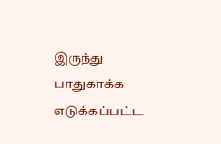இருந்து பாதுகாக்க எடுக்கப்பட்ட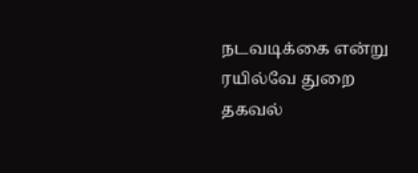நடவடிக்கை என்று ரயில்வே துறை தகவல்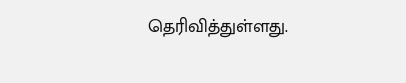தெரிவித்துள்ளது.